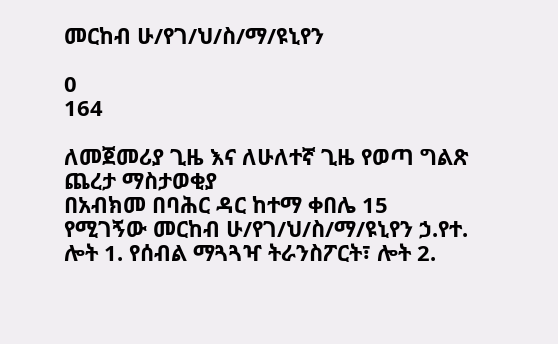መርከብ ሁ/የገ/ህ/ስ/ማ/ዩኒየን

0
164

ለመጀመሪያ ጊዜ እና ለሁለተኛ ጊዜ የወጣ ግልጽ ጨረታ ማስታወቂያ
በአብክመ በባሕር ዳር ከተማ ቀበሌ 15 የሚገኝው መርከብ ሁ/የገ/ህ/ስ/ማ/ዩኒየን ኃ.የተ. ሎት 1. የሰብል ማጓጓዣ ትራንስፖርት፣ ሎት 2.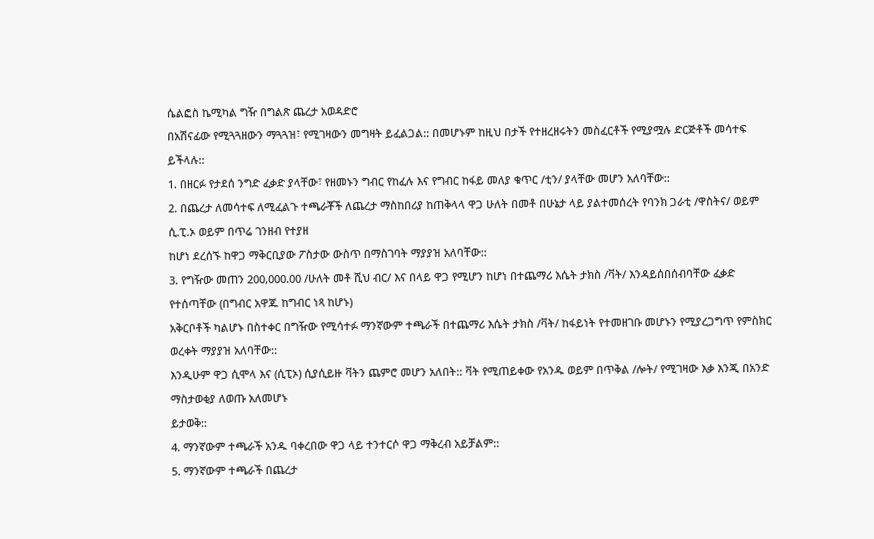ሴልፎስ ኬሚካል ግዥ በግልጽ ጨረታ አወዳድሮ
በአሽናፊው የሚጓጓዘውን ማጓጓዝ፣ የሚገዛውን መግዛት ይፈልጋል:: በመሆኑም ከዚህ በታች የተዘረዘሩትን መስፈርቶች የሚያሟሉ ድርጅቶች መሳተፍ ይችላሉ::
1. በዘርፉ የታደሰ ንግድ ፈቃድ ያላቸው፣ የዘመኑን ግብር የከፈሉ እና የግብር ከፋይ መለያ ቁጥር /ቲን/ ያላቸው መሆን አለባቸው::
2. በጨረታ ለመሳተፍ ለሚፈልጉ ተጫራቾች ለጨረታ ማስከበሪያ ከጠቅላላ ዋጋ ሁለት በመቶ በሁኔታ ላይ ያልተመሰረት የባንክ ጋራቲ /ዋስትና/ ወይም ሲ.ፒ.ኦ ወይም በጥሬ ገንዘብ የተያዘ
ከሆነ ደረሰኙ ከዋጋ ማቅርቢያው ፖስታው ውስጥ በማስገባት ማያያዝ አለባቸው::
3. የግዥው መጠን 200,000.00 /ሁለት መቶ ሺህ ብር/ እና በላይ ዋጋ የሚሆን ከሆነ በተጨማሪ እሴት ታክስ /ቫት/ እንዳይሰበሰብባቸው ፈቃድ የተሰጣቸው (በግብር አዋጁ ከግብር ነጻ ከሆኑ)
አቅርቦቶች ካልሆኑ በስተቀር በግዥው የሚሳተፉ ማንኛውም ተጫራች በተጨማሪ እሴት ታክስ /ቫት/ ከፋይነት የተመዘገቡ መሆኑን የሚያረጋግጥ የምስክር ወረቀት ማያያዝ አለባቸው::
እንዲሁም ዋጋ ሲሞላ እና (ሲፒኦ) ሲያሲይዙ ቫትን ጨምሮ መሆን አለበት:: ቫት የሚጠይቀው የአንዱ ወይም በጥቅል /ሎት/ የሚገዛው እቃ እንጂ በአንድ ማስታወቂያ ለወጡ አለመሆኑ
ይታወቅ::
4. ማንኛውም ተጫራች አንዱ ባቀረበው ዋጋ ላይ ተንተርሶ ዋጋ ማቅረብ አይቻልም::
5. ማንኛውም ተጫራች በጨረታ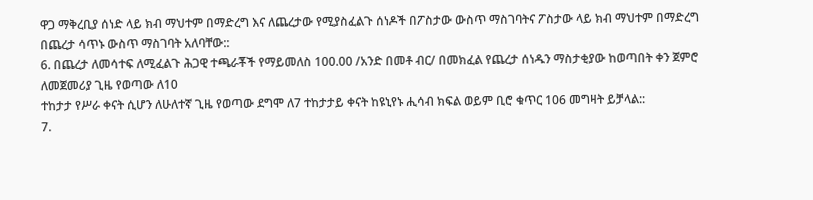ዋጋ ማቅረቢያ ሰነድ ላይ ክብ ማህተም በማድረግ እና ለጨረታው የሚያስፈልጉ ሰነዶች በፖስታው ውስጥ ማስገባትና ፖስታው ላይ ክብ ማህተም በማድረግ
በጨረታ ሳጥኑ ውስጥ ማስገባት አለባቸው::
6. በጨረታ ለመሳተፍ ለሚፈልጉ ሕጋዊ ተጫራቾች የማይመለስ 100.00 /አንድ በመቶ ብር/ በመክፈል የጨረታ ሰነዱን ማስታቂያው ከወጣበት ቀን ጀምሮ ለመጀመሪያ ጊዜ የወጣው ለ10
ተከታታ የሥራ ቀናት ሲሆን ለሁለተኛ ጊዜ የወጣው ደግሞ ለ7 ተከታታይ ቀናት ከዩኒየኑ ሒሳብ ክፍል ወይም ቢሮ ቁጥር 106 መግዛት ይቻላል::
7.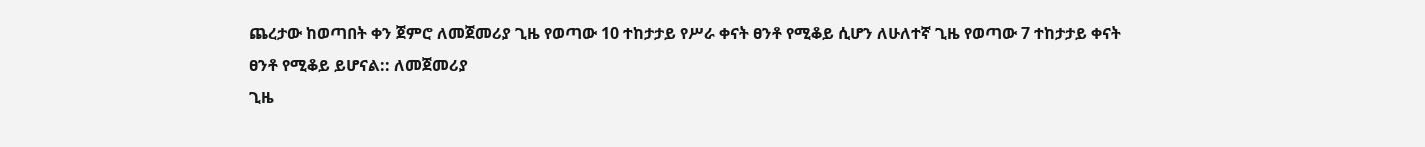ጨረታው ከወጣበት ቀን ጀምሮ ለመጀመሪያ ጊዜ የወጣው 10 ተከታታይ የሥራ ቀናት ፀንቶ የሚቆይ ሲሆን ለሁለተኛ ጊዜ የወጣው 7 ተከታታይ ቀናት ፀንቶ የሚቆይ ይሆናል:: ለመጀመሪያ
ጊዜ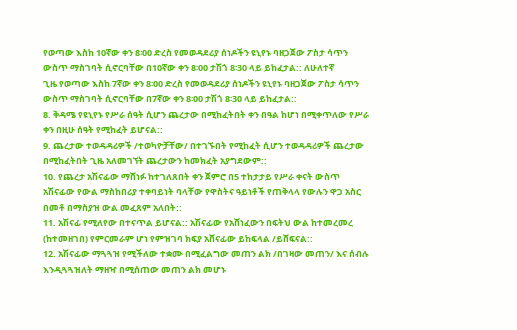የወጣው እስከ 10ኛው ቀን 8፡00 ድረስ የመወዳደሪያ ሰነዶችን ዩኒየኑ ባዘጋጀው ፖስታ ሳጥን ውስጥ ማስገባት ሲኖርባቸው በ10ኛው ቀን 8፡00 ታሽጎ 8፡30 ላይ ይከፈታል:: ለሁለተኛ
ጊዜ የወጣው እስከ 7ኛው ቀን 8፡00 ድረስ የመወዳደሪያ ሰነዶችን ዩኒየኑ ባዘጋጀው ፖስታ ሳጥን ውስጥ ማስገባት ሲኖርባቸው በ7ኛው ቀን 8፡00 ታሽጎ 8፡30 ላይ ይከፈታል::
8. ቅዳሜ የዩኒየኑ የሥራ ሰዓት ሲሆን ጨረታው በሚከፈትበት ቀን በዓል ከሆነ በሚቀጥለው የሥራ ቀን በዚሁ ሰዓት የሚከፈት ይሆናል::
9. ጨረታው ተወዳዳሪዎች /ተወካዮቻቸው/ በተገኙበት የሚከፈት ሲሆን ተወዳዳሪዎች ጨረታው በሚከፈትበት ጊዜ አለመገኘት ጨረታውን ከመክፈት አያግደውም::
10. የጨረታ አሽናፊው ማሸነፉ ከተገለጸበት ቀን ጀምሮ በ5 ተከታታይ የሥራ ቀናት ውስጥ አሽናፊው የውል ማስከበሪያ ተቀባይነት ባላቸው የዋስትና ዓይነቶች የጠቅላላ የውሉን ዋጋ አስር
በመቶ በማስያዝ ውል መፈጸም አለበት::
11. አሽናፊ የሚለየው በተናጥል ይሆናል:: አሽናፊው የአሸነፈውን በፍትህ ውል ከተመረመረ (ከተመዘገበ) የምርመራም ሆነ የምዝገባ ክፍያ አሸናፊው ይከፍላል /ይሸፍናል::
12. አሽናፊው ማጓጓዝ የሚችለው ተቋሙ በሚፈልግው መጠን ልክ /በገዛው መጠን/ እና ሰብሉ እንዲጓጓዝለት ማዘዣ በሚሰጠው መጠን ልክ መሆኑ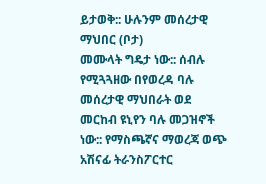ይታወቅ:: ሁሉንም መሰረታዊ ማህበር (ቦታ)
መሙላት ግዴታ ነው:: ሰብሉ የሚጓጓዘው በየወረዳ ባሉ መሰረታዊ ማህበራት ወደ መርከብ ዩኒየን ባሉ መጋዝኖች ነው:: የማስጫኛና ማወረጃ ወጭ አሽናፊ ትራንስፖርተር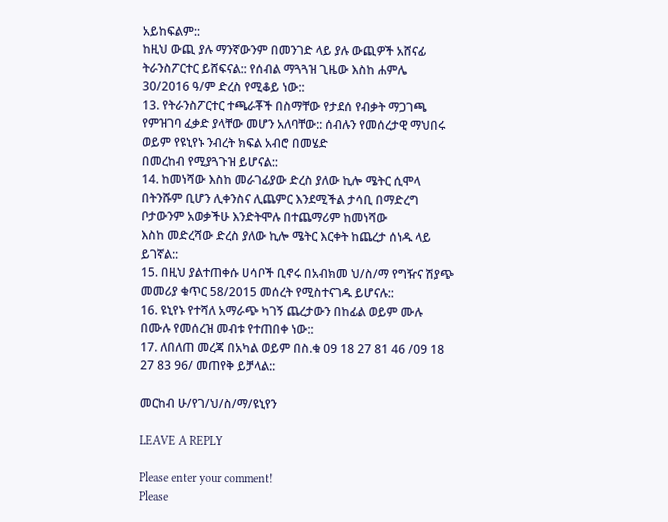አይከፍልም::
ከዚህ ውጪ ያሉ ማንኛውንም በመንገድ ላይ ያሉ ውጪዎች አሸናፊ ትራንስፖርተር ይሸፍናል:: የሰብል ማጓጓዝ ጊዜው እስከ ሐምሌ 30/2016 ዓ/ም ድረስ የሚቆይ ነው::
13. የትራንስፖርተር ተጫራቾች በስማቸው የታደሰ የብቃት ማጋገጫ የምዝገባ ፈቃድ ያላቸው መሆን አለባቸው:: ሰብሉን የመሰረታዊ ማህበሩ ወይም የዩኒየኑ ንብረት ክፍል አብሮ በመሄድ
በመረከብ የሚያጓጉዝ ይሆናል::
14. ከመነሻው እስከ መራገፊያው ድረስ ያለው ኪሎ ሜትር ሲሞላ በትንሹም ቢሆን ሊቀንስና ሊጨምር እንደሚችል ታሳቢ በማድረግ ቦታውንም አወቃችሁ እንድትሞሉ በተጨማሪም ከመነሻው
እስከ መድረሻው ድረስ ያለው ኪሎ ሜትር እርቀት ከጨረታ ሰነዱ ላይ ይገኛል::
15. በዚህ ያልተጠቀሱ ሀሳቦች ቢኖሩ በአብክመ ህ/ስ/ማ የግዥና ሽያጭ መመሪያ ቁጥር 58/2015 መሰረት የሚስተናገዱ ይሆናሉ::
16. ዩኒየኑ የተሻለ አማራጭ ካገኝ ጨረታውን በከፊል ወይም ሙሉ በሙሉ የመሰረዝ መብቱ የተጠበቀ ነው::
17. ለበለጠ መረጃ በአካል ወይም በስ.ቁ 09 18 27 81 46 /09 18 27 83 96/ መጠየቅ ይቻላል::

መርከብ ሁ/የገ/ህ/ስ/ማ/ዩኒየን

LEAVE A REPLY

Please enter your comment!
Please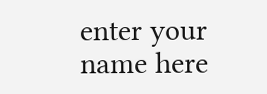enter your name here